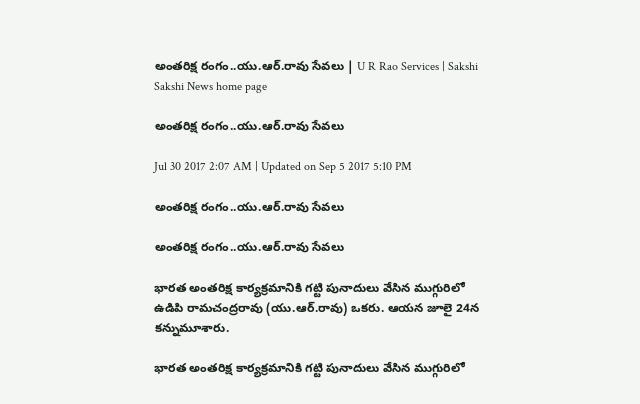అంతరిక్ష రంగం..యు.ఆర్‌.రావు సేవలు | U R Rao Services | Sakshi
Sakshi News home page

అంతరిక్ష రంగం..యు.ఆర్‌.రావు సేవలు

Jul 30 2017 2:07 AM | Updated on Sep 5 2017 5:10 PM

అంతరిక్ష రంగం..యు.ఆర్‌.రావు సేవలు

అంతరిక్ష రంగం..యు.ఆర్‌.రావు సేవలు

భారత అంతరిక్ష కార్యక్రమానికి గట్టి పునాదులు వేసిన ముగ్గురిలో ఉడిపి రామచంద్రరావు (యు.ఆర్‌.రావు) ఒకరు. ఆయన జూలై 24న కన్నుమూశారు.

భారత అంతరిక్ష కార్యక్రమానికి గట్టి పునాదులు వేసిన ముగ్గురిలో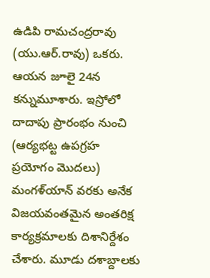ఉడిపి రామచంద్రరావు (యు.ఆర్‌.రావు) ఒకరు. ఆయన జూలై 24న కన్నుమూశారు. ఇస్రోలో దాదాపు ప్రారంభం నుంచి (ఆర్యభట్ట ఉపగ్రహ ప్రయోగం మొదలు) మంగళ్‌యాన్‌ వరకు అనేక విజయవంతమైన అంతరిక్ష కార్యక్రమాలకు దిశానిర్దేశం చేశారు. మూడు దశాబ్దాలకు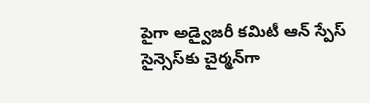పైగా అడ్వైజరీ కమిటీ ఆన్‌ స్పేస్‌ సైన్సెస్‌కు చైర్మన్‌గా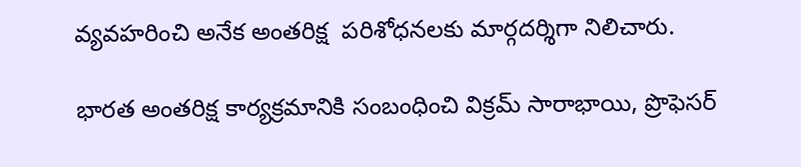వ్యవహరించి అనేక అంతరిక్ష  పరిశోధనలకు మార్గదర్శిగా నిలిచారు.

భారత అంతరిక్ష కార్యక్రమానికి సంబంధించి విక్రమ్‌ సారాభాయి, ప్రొఫెసర్‌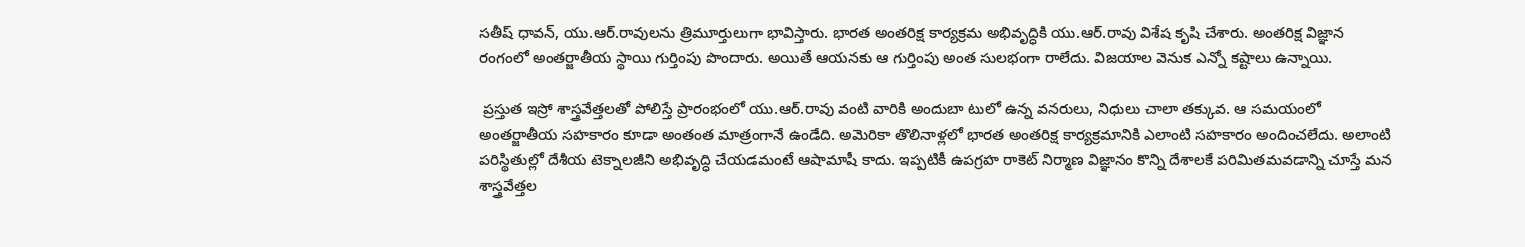సతీష్‌ ధావన్, యు.ఆర్‌.రావులను త్రిమూర్తులుగా భావిస్తారు. భారత అంతరిక్ష కార్యక్రమ అభివృద్ధికి యు.ఆర్‌.రావు విశేష కృషి చేశారు. అంతరిక్ష విజ్ఞాన రంగంలో అంతర్జాతీయ స్థాయి గుర్తింపు పొందారు. అయితే ఆయనకు ఆ గుర్తింపు అంత సులభంగా రాలేదు. విజయాల వెనుక ఎన్నో కష్టాలు ఉన్నాయి.

 ప్రస్తుత ఇస్రో శాస్త్రవేత్తలతో పోలిస్తే ప్రారంభంలో యు.ఆర్‌.రావు వంటి వారికి అందుబా టులో ఉన్న వనరులు, నిధులు చాలా తక్కువ. ఆ సమయంలో అంతర్జాతీయ సహకారం కూడా అంతంత మాత్రంగానే ఉండేది. అమెరికా తొలినాళ్లలో భారత అంతరిక్ష కార్యక్రమానికి ఎలాంటి సహకారం అందించలేదు. అలాంటి పరిస్థితుల్లో దేశీయ టెక్నాలజీని అభివృద్ధి చేయడమంటే ఆషామాషీ కాదు. ఇప్పటికీ ఉపగ్రహ రాకెట్‌ నిర్మాణ విజ్ఞానం కొన్ని దేశాలకే పరిమితమవడాన్ని చూస్తే మన శాస్త్రవేత్తల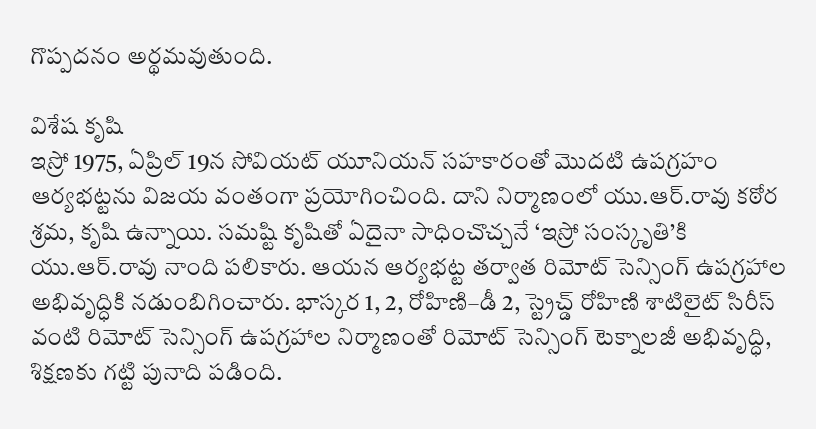గొప్పదనం అర్థమవుతుంది.

విశేష కృషి
ఇస్రో 1975, ఏప్రిల్‌ 19న సోవియట్‌ యూనియన్‌ సహకారంతో మొదటి ఉపగ్రహం ఆర్యభట్టను విజయ వంతంగా ప్రయోగించింది. దాని నిర్మాణంలో యు.ఆర్‌.రావు కఠోర శ్రమ, కృషి ఉన్నాయి. సమష్టి కృషితో ఏదైనా సాధించొచ్చనే ‘ఇస్రో సంస్కృతి’కి  యు.ఆర్‌.రావు నాంది పలికారు. ఆయన ఆర్యభట్ట తర్వాత రిమోట్‌ సెన్సింగ్‌ ఉపగ్రహాల అభివృద్ధికి నడుంబిగించారు. భాస్కర 1, 2, రోహిణి–డీ 2, స్ట్రెచ్డ్‌ రోహిణి శాటిలైట్‌ సిరీస్‌ వంటి రిమోట్‌ సెన్సింగ్‌ ఉపగ్రహాల నిర్మాణంతో రిమోట్‌ సెన్సింగ్‌ టెక్నాలజీ అభివృద్ధి, శిక్షణకు గట్టి పునాది పడింది.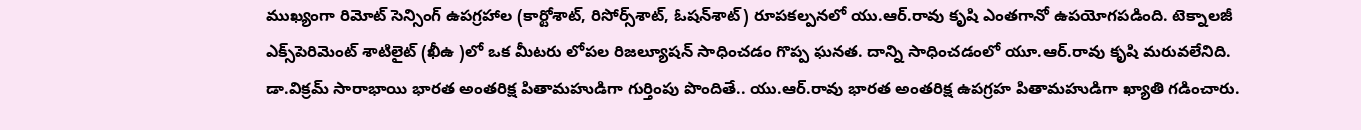ముఖ్యంగా రిమోట్‌ సెన్సింగ్‌ ఉపగ్రహాల (కార్టోశాట్, రిసోర్స్‌శాట్, ఓషన్‌శాట్‌) రూపకల్పనలో యు.ఆర్‌.రావు కృషి ఎంతగానో ఉపయోగపడింది. టెక్నాలజీ ఎక్స్‌పెరిమెంట్‌ శాటిలైట్‌ (ఖీఉ )లో ఒక మీటరు లోపల రిజల్యూషన్‌ సాధించడం గొప్ప ఘనత. దాన్ని సాధించడంలో యూ.ఆర్‌.రావు కృషి మరువలేనిది. డా.విక్రమ్‌ సారాభాయి భారత అంతరిక్ష పితామహుడిగా గుర్తింపు పొందితే.. యు.ఆర్‌.రావు భారత అంతరిక్ష ఉపగ్రహ పితామహుడిగా ఖ్యాతి గడించారు.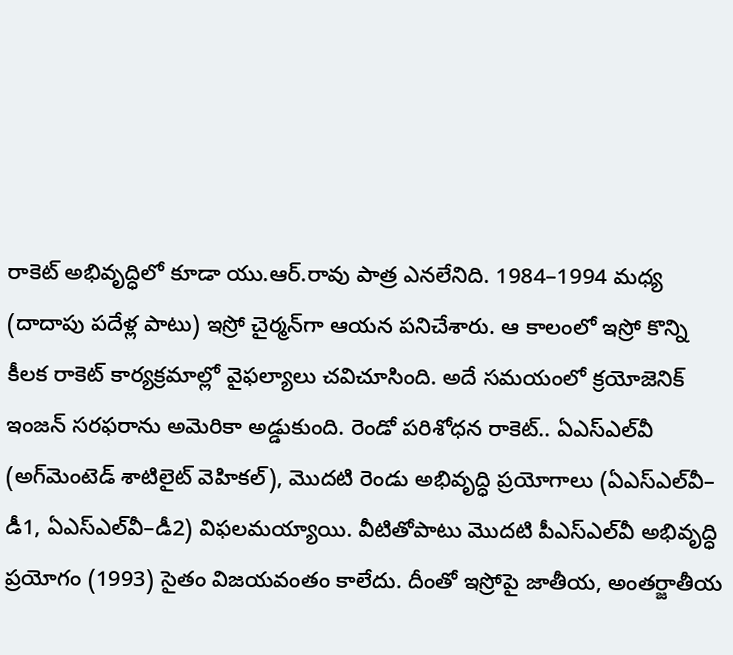రాకెట్‌ అభివృద్ధిలో కూడా యు.ఆర్‌.రావు పాత్ర ఎనలేనిది. 1984–1994 మధ్య (దాదాపు పదేళ్ల పాటు) ఇస్రో చైర్మన్‌గా ఆయన పనిచేశారు. ఆ కాలంలో ఇస్రో కొన్ని కీలక రాకెట్‌ కార్యక్రమాల్లో వైఫల్యాలు చవిచూసింది. అదే సమయంలో క్రయోజెనిక్‌ ఇంజన్‌ సరఫరాను అమెరికా అడ్డుకుంది. రెండో పరిశోధన రాకెట్‌.. ఏఎస్‌ఎల్‌వీ (అగ్‌మెంటెడ్‌ శాటిలైట్‌ వెహికల్‌), మొదటి రెండు అభివృద్ధి ప్రయోగాలు (ఏఎస్‌ఎల్‌వీ– డీ1, ఏఎస్‌ఎల్‌వీ–డీ2) విఫలమయ్యాయి. వీటితోపాటు మొదటి పీఎస్‌ఎల్‌వీ అభివృద్ధి ప్రయోగం (1993) సైతం విజయవంతం కాలేదు. దీంతో ఇస్రోపై జాతీయ, అంతర్జాతీయ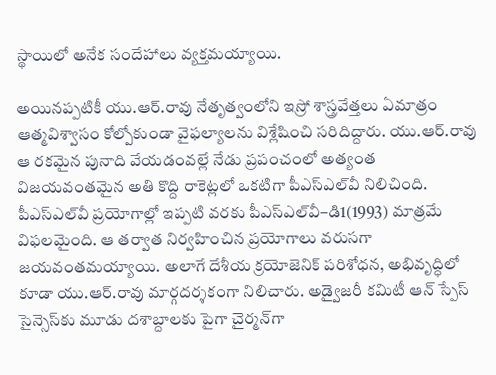స్థాయిలో అనేక సందేహాలు వ్యక్తమయ్యాయి.

అయినప్పటికీ యు.ఆర్‌.రావు నేతృత్వంలోని ఇస్రో శాస్త్రవేత్తలు ఏమాత్రం ఆత్మవిశ్వాసం కోల్పోకుండా వైఫల్యాలను విశ్లేషించి సరిదిద్దారు. యు.ఆర్‌.రావు ఆ రకమైన పునాది వేయడంవల్లే నేడు ప్రపంచంలో అత్యంత విజయవంతమైన అతి కొద్ది రాకెట్లలో ఒకటిగా పీఎస్‌ఎల్‌వీ నిలిచింది. పీఎస్‌ఎల్‌వీ ప్రయోగాల్లో ఇప్పటి వరకు పీఎస్‌ఎల్‌వీ–డి1(1993) మాత్రమే విఫలమైంది. ఆ తర్వాత నిర్వహించిన ప్రయోగాలు వరుసగా జయవంతమయ్యాయి. అలాగే దేశీయ క్రయోజెనిక్‌ పరిశోధన, అభివృద్ధిలో కూడా యు.ఆర్‌.రావు మార్గదర్శకంగా నిలిచారు. అడ్వైజరీ కమిటీ ఆన్‌ స్పేస్‌ సైన్సెస్‌కు మూడు దశాబ్దాలకు పైగా చైర్మన్‌గా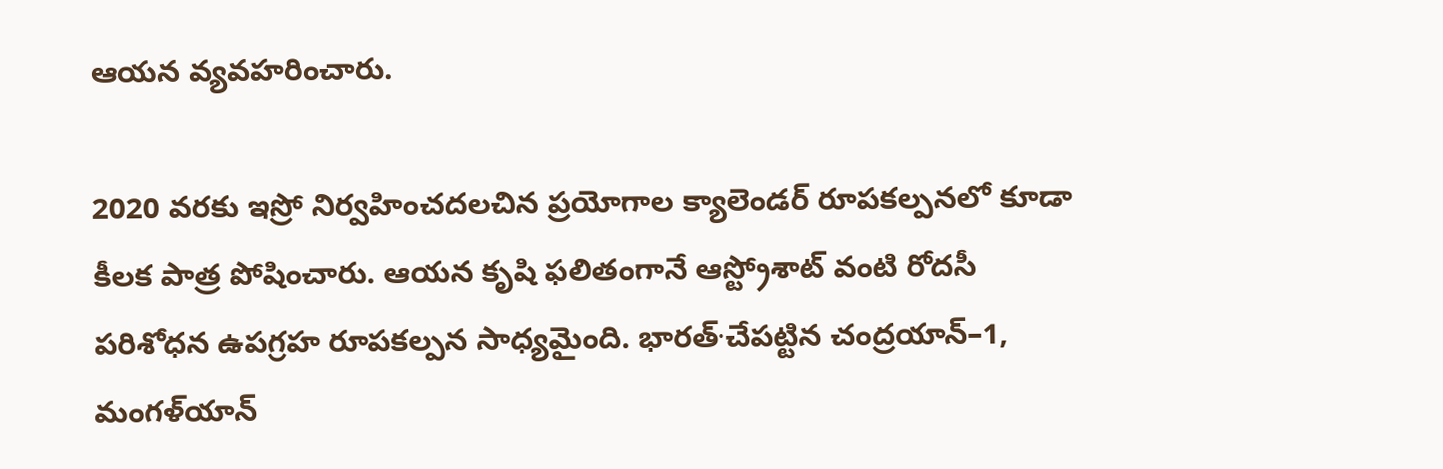ఆయన వ్యవహరించారు.

2020 వరకు ఇస్రో నిర్వహించదలచిన ప్రయోగాల క్యాలెండర్‌ రూపకల్పనలో కూడా కీలక పాత్ర పోషించారు. ఆయన కృషి ఫలితంగానే ఆస్ట్రోశాట్‌ వంటి రోదసీ పరిశోధన ఉపగ్రహ రూపకల్పన సాధ్యమైంది. భారత్‌∙చేపట్టిన చంద్రయాన్‌–1, మంగళ్‌యాన్‌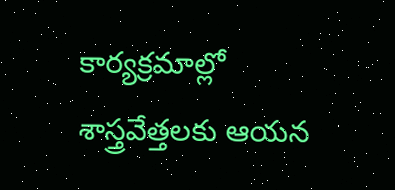కార్యక్రమాల్లో శాస్త్రవేత్తలకు ఆయన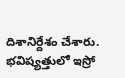దిశానిర్దేశం చేశారు. భవిష్యత్తులో ఇస్రో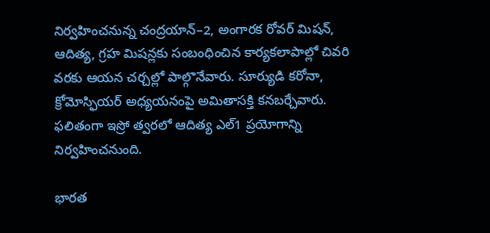నిర్వహించనున్న చంద్రయాన్‌–2, అంగారక రోవర్‌ మిషన్, ఆదిత్య, గ్రహ మిషన్లకు సంబంధించిన కార్యకలాపాల్లో చివరి వరకు ఆయన చర్చల్లో పాల్గొనేవారు. సూర్యుడి కరోనా, క్రోమోస్ఫియర్‌ అధ్యయనంపై అమితాసక్తి కనబర్చేవారు. ఫలితంగా ఇస్రో త్వరలో ఆదిత్య ఎల్‌1 ప్రయోగాన్ని నిర్వహించనుంది.

భారత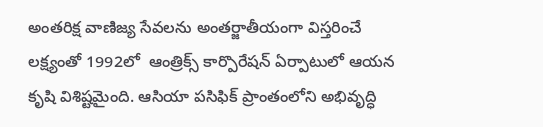అంతరిక్ష వాణిజ్య సేవలను అంతర్జాతీయంగా విస్తరించే లక్ష్యంతో 1992లో  ఆంత్రిక్స్‌ కార్పొరేషన్‌ ఏర్పాటులో ఆయన కృషి విశిష్టమైంది. ఆసియా పసిఫిక్‌ ప్రాంతంలోని అభివృద్ధి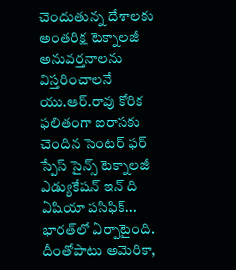చెందుతున్న దేశాలకు అంతరిక్ష టెక్నాలజీ అనువర్తనాలను విస్తరించాలనే యు.ఆర్‌.రావు కోరిక ఫలితంగా ఐరాసకు చెందిన సెంటర్‌ ఫర్‌ స్పేస్‌ సైన్స్‌ టెక్నాలజీ ఎడ్యుకేషన్‌ ఇన్‌ ది ఏషియా పసిఫిక్‌... భారత్‌లో ఏర్పాటైంది. దీంతోపాటు అమెరికా,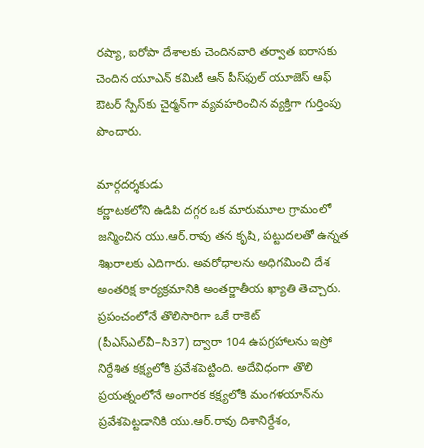రష్యా, ఐరోపా దేశాలకు చెందినవారి తర్వాత ఐరాసకు చెందిన యూఎన్‌ కమిటీ ఆన్‌ పీస్‌ఫుల్‌ యూజెస్‌ ఆఫ్‌ ఔటర్‌ స్పేస్‌కు చైర్మన్‌గా వ్యవహరించిన వ్యక్తిగా గుర్తింపు పొందారు.

మార్గదర్శకుడు
కర్ణాటకలోని ఉడిపి దగ్గర ఒక మారుమూల గ్రామంలో జన్మించిన యు.ఆర్‌.రావు తన కృషి, పట్టుదలతో ఉన్నత శిఖరాలకు ఎదిగారు. అవరోధాలను అధిగమించి దేశ అంతరిక్ష కార్యక్రమానికి అంతర్జాతీయ ఖ్యాతి తెచ్చారు. ప్రపంచంలోనే తొలిసారిగా ఒకే రాకెట్‌ (పీఎస్‌ఎల్‌వీ–సి37) ద్వారా 104 ఉపగ్రహాలను ఇస్రో నిర్దేశిత కక్ష్యలోకి ప్రవేశపెట్టింది. అదేవిధంగా తొలి ప్రయత్నంలోనే అంగారక కక్ష్యలోకి మంగళయాన్‌ను ప్రవేశపెట్టడానికి యు.ఆర్‌.రావు దిశానిర్దేశం,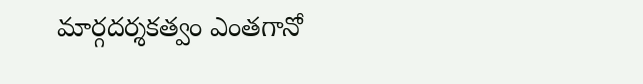మార్గదర్శకత్వం ఎంతగానో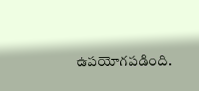ఉపయోగపడింది.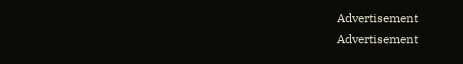Advertisement
Advertisement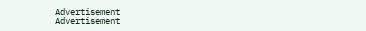Advertisement
Advertisement